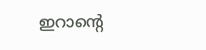ഇറാന്റെ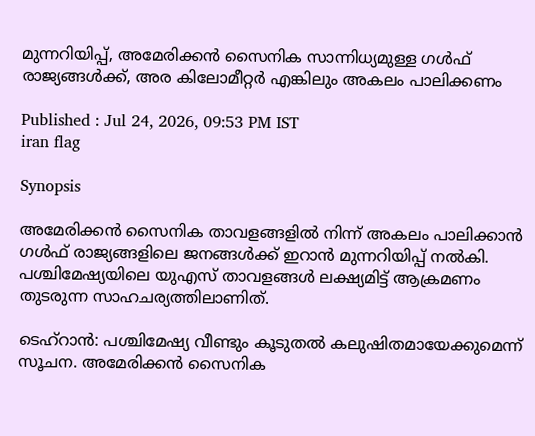മുന്നറിയിപ്പ്, അമേരിക്കൻ സൈനിക സാന്നിധ്യമുള്ള ഗൾഫ് രാജ്യങ്ങൾക്ക്, അര കിലോമീറ്റർ എങ്കിലും അകലം പാലിക്കണം

Published : Jul 24, 2026, 09:53 PM IST
iran flag

Synopsis

അമേരിക്കൻ സൈനിക താവളങ്ങളിൽ നിന്ന് അകലം പാലിക്കാൻ ഗൾഫ് രാജ്യങ്ങളിലെ ജനങ്ങൾക്ക് ഇറാൻ മുന്നറിയിപ്പ് നൽകി. പശ്ചിമേഷ്യയിലെ യുഎസ് താവളങ്ങൾ ലക്ഷ്യമിട്ട് ആക്രമണം തുടരുന്ന സാഹചര്യത്തിലാണിത്.

ടെഹ്‌റാൻ: പശ്ചിമേഷ്യ വീണ്ടും കൂടുതൽ കലുഷിതമായേക്കുമെന്ന് സൂചന. അമേരിക്കൻ സൈനിക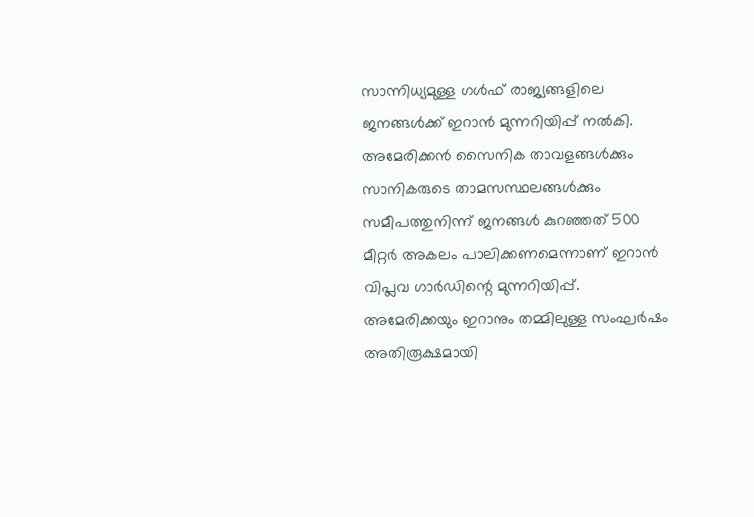സാന്നിധ്യമുള്ള ഗൾഫ് രാജ്യങ്ങളിലെ ജനങ്ങൾക്ക് ഇറാൻ മുന്നറിയിപ്പ് നൽകി. അമേരിക്കൻ സൈനിക താവളങ്ങൾക്കും സാനികരുടെ താമസസ്ഥലങ്ങൾക്കും സമീപത്തുനിന്ന് ജനങ്ങൾ കുറഞ്ഞത് 500 മീറ്റർ അകലം പാലിക്കണമെന്നാണ് ഇറാൻ വിപ്ലവ ഗാർഡിന്റെ മുന്നറിയിപ്പ്. അമേരിക്കയും ഇറാനും തമ്മിലുള്ള സംഘർഷം അതിരൂക്ഷമായി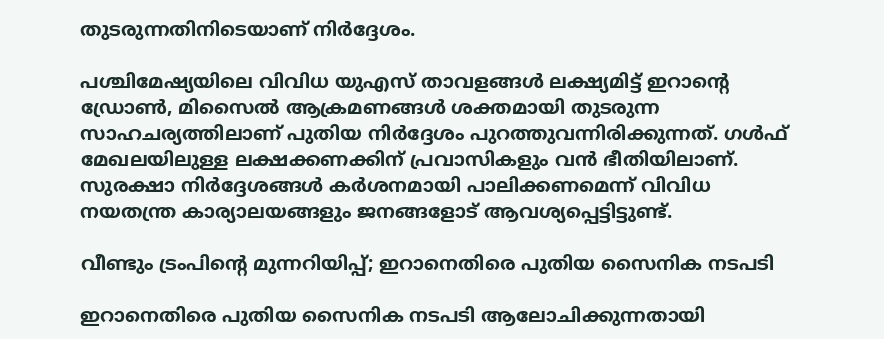തുടരുന്നതിനിടെയാണ് നിർദ്ദേശം.

പശ്ചിമേഷ്യയിലെ വിവിധ യുഎസ് താവളങ്ങൾ ലക്ഷ്യമിട്ട് ഇറാന്റെ ഡ്രോൺ, മിസൈൽ ആക്രമണങ്ങൾ ശക്തമായി തുടരുന്ന സാഹചര്യത്തിലാണ് പുതിയ നിർദ്ദേശം പുറത്തുവന്നിരിക്കുന്നത്. ഗൾഫ് മേഖലയിലുള്ള ലക്ഷക്കണക്കിന് പ്രവാസികളും വൻ ഭീതിയിലാണ്. സുരക്ഷാ നിർദ്ദേശങ്ങൾ കർശനമായി പാലിക്കണമെന്ന് വിവിധ നയതന്ത്ര കാര്യാലയങ്ങളും ജനങ്ങളോട് ആവശ്യപ്പെട്ടിട്ടുണ്ട്.

വീണ്ടും ട്രംപിൻ്റെ മുന്നറിയിപ്പ്; ഇറാനെതിരെ പുതിയ സൈനിക നടപടി

ഇറാനെതിരെ പുതിയ സൈനിക നടപടി ആലോചിക്കുന്നതായി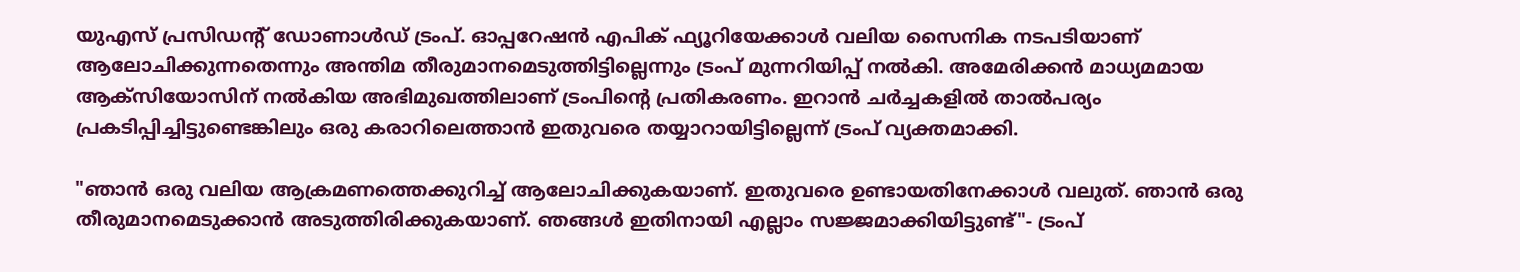യുഎസ് പ്രസിഡൻ്റ് ഡോണാൾഡ് ട്രംപ്. ഓപ്പറേഷൻ എപിക് ഫ്യൂറിയേക്കാൾ വലിയ സൈനിക നടപടിയാണ് ആലോചിക്കുന്നതെന്നും അന്തിമ തീരുമാനമെടുത്തിട്ടില്ലെന്നും ട്രംപ് മുന്നറിയിപ്പ് നൽകി. അമേരിക്കൻ മാധ്യമമായ ആക്സിയോസിന് നൽകിയ അഭിമുഖത്തിലാണ് ട്രംപിൻ്റെ പ്രതികരണം. ഇറാൻ ചർച്ചകളിൽ താൽപര്യം പ്രകടിപ്പിച്ചിട്ടുണ്ടെങ്കിലും ഒരു കരാറിലെത്താൻ ഇതുവരെ തയ്യാറായിട്ടില്ലെന്ന് ട്രംപ് വ്യക്തമാക്കി.

"ഞാൻ ഒരു വലിയ ആക്രമണത്തെക്കുറിച്ച് ആലോചിക്കുകയാണ്. ഇതുവരെ ഉണ്ടായതിനേക്കാൾ വലുത്. ഞാൻ ഒരു തീരുമാനമെടുക്കാൻ അടുത്തിരിക്കുകയാണ്. ഞങ്ങൾ ഇതിനായി എല്ലാം സജ്ജമാക്കിയിട്ടുണ്ട്"- ട്രംപ്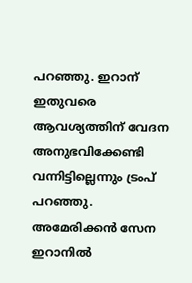പറഞ്ഞു. ഇറാന് ഇതുവരെ ആവശ്യത്തിന് വേദന അനുഭവിക്കേണ്ടി വന്നിട്ടില്ലെന്നും ട്രംപ് പറഞ്ഞു. അമേരിക്കൻ സേന ഇറാനിൽ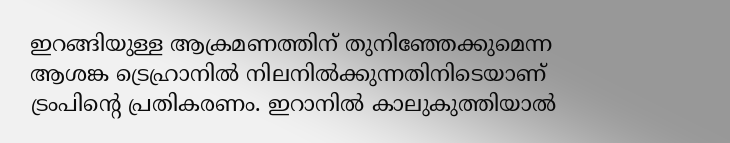ഇറങ്ങിയുള്ള ആക്രമണത്തിന് തുനിഞ്ഞേക്കുമെന്ന ആശങ്ക ട്രെഹ്രാനിൽ നിലനിൽക്കുന്നതിനിടെയാണ് ട്രംപിൻ്റെ പ്രതികരണം. ഇറാനിൽ കാലുകുത്തിയാൽ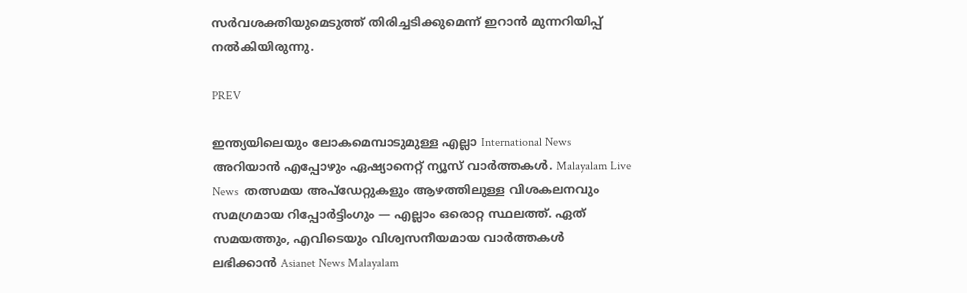സർവശക്തിയുമെടുത്ത് തിരിച്ചടിക്കുമെന്ന് ഇറാൻ മുന്നറിയിപ്പ് നൽകിയിരുന്നു.

PREV

ഇന്ത്യയിലെയും ലോകമെമ്പാടുമുള്ള എല്ലാ International News അറിയാൻ എപ്പോഴും ഏഷ്യാനെറ്റ് ന്യൂസ് വാർത്തകൾ. Malayalam Live News  തത്സമയ അപ്‌ഡേറ്റുകളും ആഴത്തിലുള്ള വിശകലനവും സമഗ്രമായ റിപ്പോർട്ടിംഗും — എല്ലാം ഒരൊറ്റ സ്ഥലത്ത്. ഏത് സമയത്തും, എവിടെയും വിശ്വസനീയമായ വാർത്തകൾ ലഭിക്കാൻ Asianet News Malayalam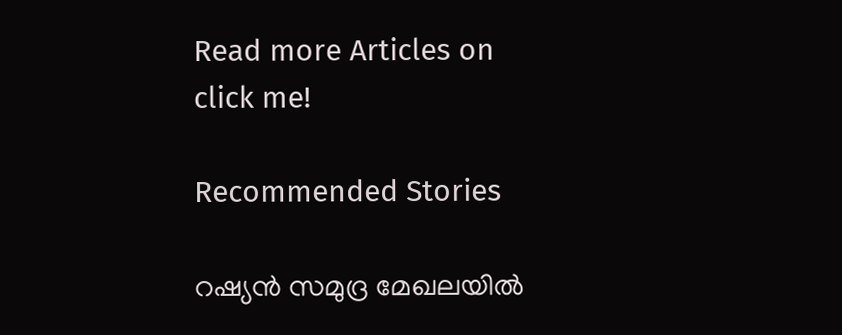Read more Articles on
click me!

Recommended Stories

റഷ്യൻ സമുദ്ര മേഖലയിൽ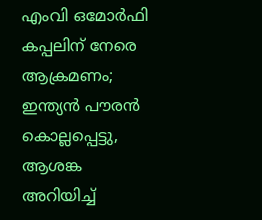എംവി ഒമോർഫി കപ്പലിന് നേരെ ആക്രമണം; ഇന്ത്യൻ പൗരൻ കൊല്ലപ്പെട്ടു, ആശങ്ക അറിയിച്ച്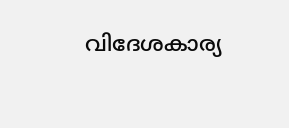വിദേശകാര്യ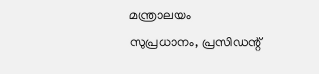മന്ത്രാലയം
സുപ്രധാനം, പ്രസിഡന്റ്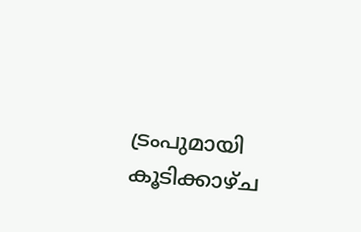ട്രംപുമായി കൂടിക്കാഴ്ച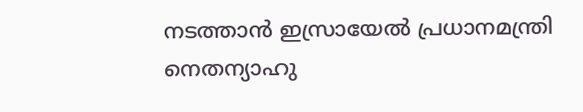നടത്താൻ ഇസ്രായേൽ പ്രധാനമന്ത്രി നെതന്യാഹു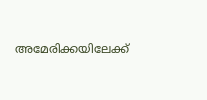അമേരിക്കയിലേക്ക്